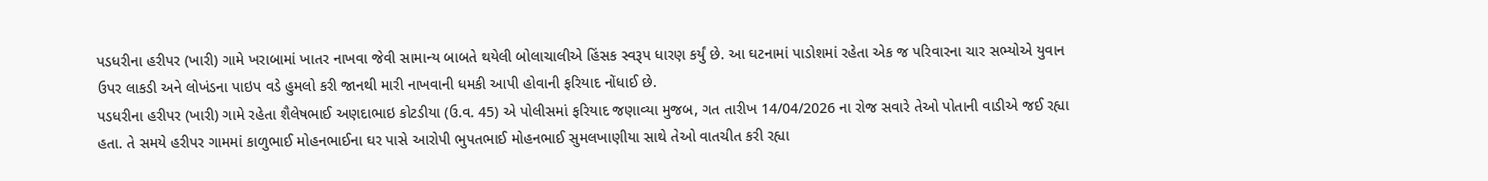પડધરીના હરીપર (ખારી) ગામે ખરાબામાં ખાતર નાખવા જેવી સામાન્ય બાબતે થયેલી બોલાચાલીએ હિંસક સ્વરૂપ ધારણ કર્યું છે. આ ઘટનામાં પાડોશમાં રહેતા એક જ પરિવારના ચાર સભ્યોએ યુવાન ઉપર લાકડી અને લોખંડના પાઇપ વડે હુમલો કરી જાનથી મારી નાખવાની ધમકી આપી હોવાની ફરિયાદ નોંધાઈ છે.
પડધરીના હરીપર (ખારી) ગામે રહેતા શૈલેષભાઈ અણદાભાઇ કોટડીયા (ઉ.વ. 45) એ પોલીસમાં ફરિયાદ જણાવ્યા મુજબ, ગત તારીખ 14/04/2026 ના રોજ સવારે તેઓ પોતાની વાડીએ જઈ રહ્યા હતા. તે સમયે હરીપર ગામમાં કાળુભાઈ મોહનભાઈના ઘર પાસે આરોપી ભુપતભાઈ મોહનભાઈ સુમલખાણીયા સાથે તેઓ વાતચીત કરી રહ્યા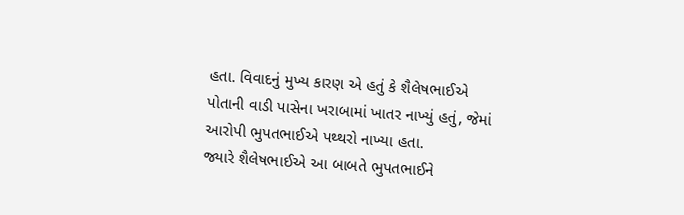હતા. વિવાદનું મુખ્ય કારણ એ હતું કે શૈલેષભાઈએ પોતાની વાડી પાસેના ખરાબામાં ખાતર નાખ્યું હતું, જેમાં આરોપી ભુપતભાઈએ પથ્થરો નાખ્યા હતા.
જ્યારે શૈલેષભાઈએ આ બાબતે ભુપતભાઈને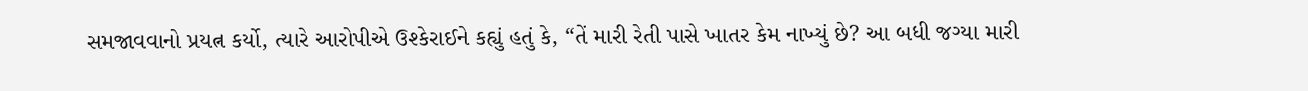સમજાવવાનો પ્રયત્ન કર્યો, ત્યારે આરોપીએ ઉશ્કેરાઈને કહ્યું હતું કે, “તેં મારી રેતી પાસે ખાતર કેમ નાખ્યું છે? આ બધી જગ્યા મારી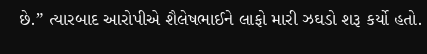છે.” ત્યારબાદ આરોપીએ શૈલેષભાઈને લાફો મારી ઝઘડો શરૂ કર્યો હતો.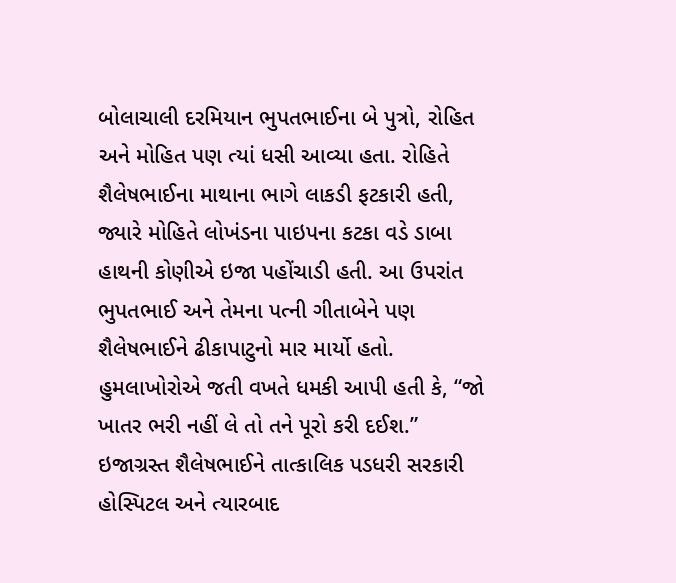બોલાચાલી દરમિયાન ભુપતભાઈના બે પુત્રો, રોહિત અને મોહિત પણ ત્યાં ધસી આવ્યા હતા. રોહિતે શૈલેષભાઈના માથાના ભાગે લાકડી ફટકારી હતી, જ્યારે મોહિતે લોખંડના પાઇપના કટકા વડે ડાબા હાથની કોણીએ ઇજા પહોંચાડી હતી. આ ઉપરાંત ભુપતભાઈ અને તેમના પત્ની ગીતાબેને પણ શૈલેષભાઈને ઢીકાપાટુનો માર માર્યો હતો. હુમલાખોરોએ જતી વખતે ધમકી આપી હતી કે, “જો ખાતર ભરી નહીં લે તો તને પૂરો કરી દઈશ.”
ઇજાગ્રસ્ત શૈલેષભાઈને તાત્કાલિક પડધરી સરકારી હોસ્પિટલ અને ત્યારબાદ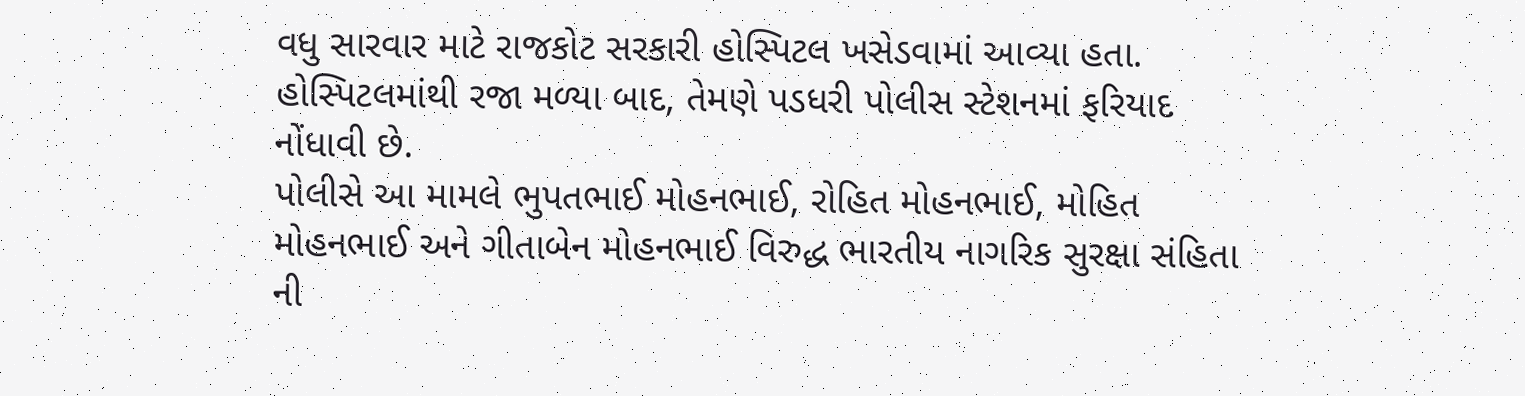વધુ સારવાર માટે રાજકોટ સરકારી હોસ્પિટલ ખસેડવામાં આવ્યા હતા. હોસ્પિટલમાંથી રજા મળ્યા બાદ, તેમણે પડધરી પોલીસ સ્ટેશનમાં ફરિયાદ નોંધાવી છે.
પોલીસે આ મામલે ભુપતભાઈ મોહનભાઈ, રોહિત મોહનભાઈ, મોહિત મોહનભાઈ અને ગીતાબેન મોહનભાઈ વિરુદ્ધ ભારતીય નાગરિક સુરક્ષા સંહિતા ની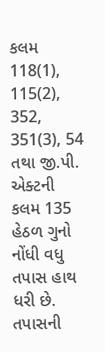કલમ 118(1), 115(2), 352, 351(3), 54 તથા જી.પી. એક્ટની કલમ 135 હેઠળ ગુનો નોંધી વધુ તપાસ હાથ ધરી છે. તપાસની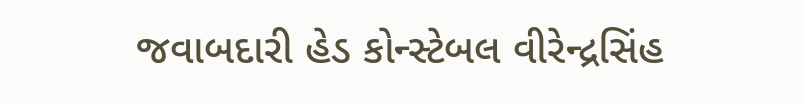જવાબદારી હેડ કોન્સ્ટેબલ વીરેન્દ્રસિંહ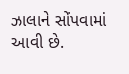ઝાલાને સોંપવામાં આવી છે.